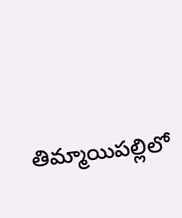తిమ్మాయిపల్లిలో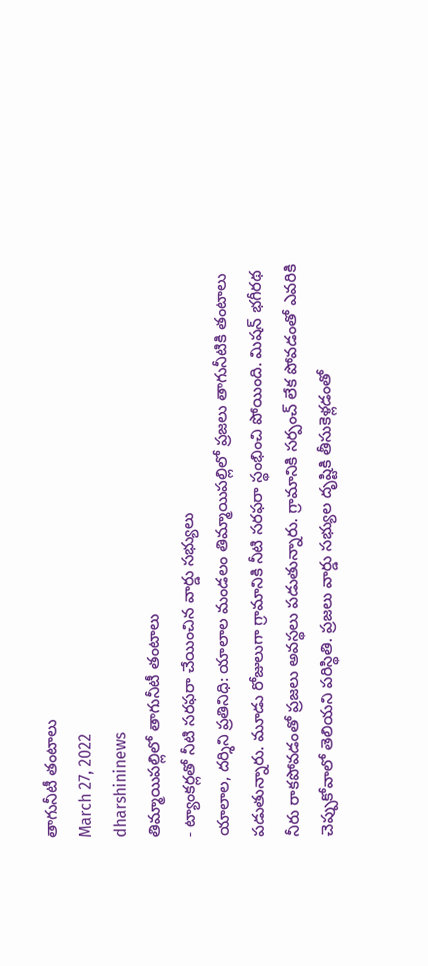తాగునీటీ తంటాలు
March 27, 2022
dharshininews
తిమ్మాయిపల్లిలో తాగునీటీ తంటాలు
- ట్యాంకర్లతో నీటి సరఫరా చేయించిన వార్డు సభ్యులు
యాలాల, దర్శిని ప్రతినిధి: యాలాల మండలం తిమ్మాయిపల్లిలో ప్రజలు తాగునీటికి తంటాలు పడుతున్నారు. మూడు రోజులుగా గ్రామానికి నీటి సరఫరా స్థంభించి పోయింది. మిషన్ భగీరథ నీరు రాకపోవడంతో ప్రజలు అవస్థలు పడుతున్నారు. గ్రామానికి సర్పంచ్ లేక పోవడంతో ఎవరికి చెప్పుకోవాలో తెలియని పరిస్థితి. ప్రజలు వార్డు సభ్యుల దృష్టికి తీసుకెళ్లడంతో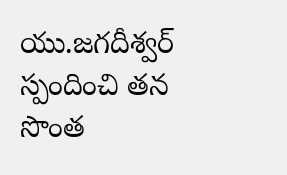యు.జగదీశ్వర్ స్పందించి తన సొంత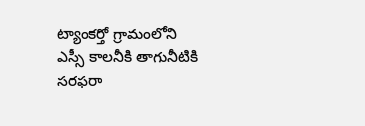ట్యాంకర్తో గ్రామంలోని ఎస్సీ కాలనీకి తాగునీటికి సరఫరా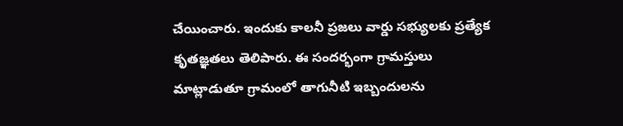చేయించారు. ఇందుకు కాలనీ ప్రజలు వార్డు సభ్యులకు ప్రత్యేక కృతజ్ఞతలు తెలిపారు. ఈ సందర్భంగా గ్రామస్తులు మాట్లాడుతూ గ్రామంలో తాగునీటి ఇబ్బందులను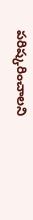పరిష్కరించాలని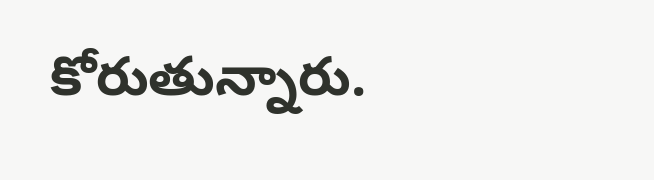కోరుతున్నారు.